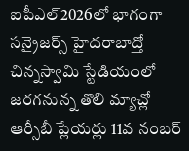ఐపీఎల్2026లో భాగంగా సన్రైజర్స్ హైదరాబాద్తో చిన్నస్వామి స్టేడియంలో జరగనున్న తొలి మ్యాచ్లో ఆర్సీబీ ప్లేయర్లు 11వ నంబర్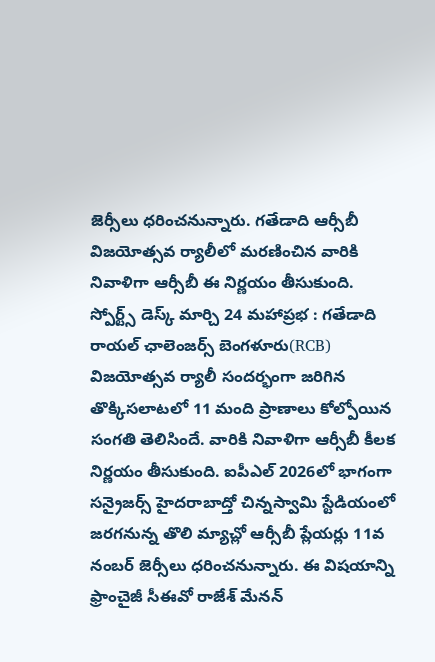జెర్సీలు ధరించనున్నారు. గతేడాది ఆర్సీబీ విజయోత్సవ ర్యాలీలో మరణించిన వారికి నివాళిగా ఆర్సీబీ ఈ నిర్ణయం తీసుకుంది.
స్పోర్ట్స్ డెస్క్ మార్చి 24 మహాప్రభ : గతేడాది రాయల్ ఛాలెంజర్స్ బెంగళూరు(RCB) విజయోత్సవ ర్యాలీ సందర్భంగా జరిగిన తొక్కిసలాటలో 11 మంది ప్రాణాలు కోల్పోయిన సంగతి తెలిసిందే. వారికి నివాళిగా ఆర్సీబీ కీలక నిర్ణయం తీసుకుంది. ఐపీఎల్ 2026లో భాగంగా సన్రైజర్స్ హైదరాబాద్తో చిన్నస్వామి స్టేడియంలో జరగనున్న తొలి మ్యాచ్లో ఆర్సీబీ ప్లేయర్లు 11వ నంబర్ జెర్సీలు ధరించనున్నారు. ఈ విషయాన్ని ఫ్రాంచైజీ సీఈవో రాజేశ్ మేనన్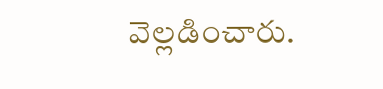వెల్లడించారు.